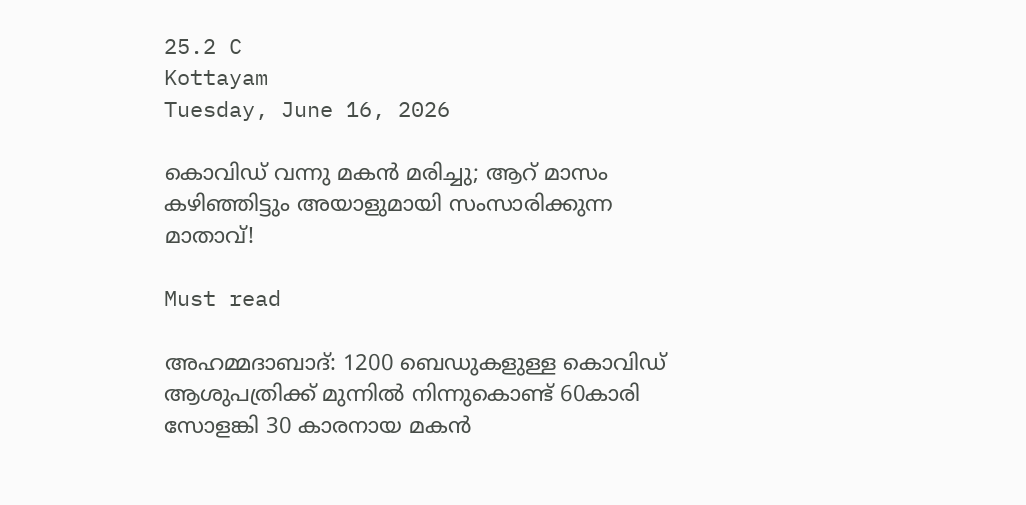25.2 C
Kottayam
Tuesday, June 16, 2026

കൊവിഡ് വന്നു മകന്‍ മരിച്ചു; ആറ് മാസം കഴിഞ്ഞിട്ടും അയാളുമായി സംസാരിക്കുന്ന മാതാവ്!

Must read

അഹമ്മദാബാദ്: 1200 ബെഡുകളുള്ള കൊവിഡ് ആശുപത്രിക്ക് മുന്നില്‍ നിന്നുകൊണ്ട് 60കാരി സോളങ്കി 30 കാരനായ മകന്‍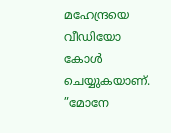മഹേന്ദ്രയെ വീഡിയോ കോള്‍ ചെയ്യുകയാണ്. ”മോനേ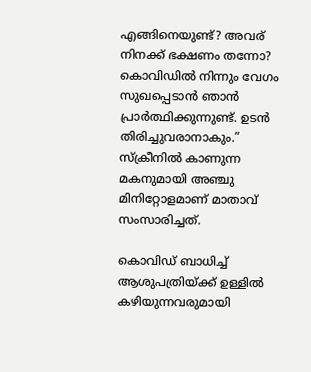എങ്ങിനെയുണ്ട്? അവര് നിനക്ക് ഭക്ഷണം തന്നോ? കൊവിഡില്‍ നിന്നും വേഗം സുഖപ്പെടാന്‍ ഞാന്‍ പ്രാര്‍ത്ഥിക്കുന്നുണ്ട്. ഉടന്‍ തിരിച്ചുവരാനാകും.” സ്‌ക്രീനില്‍ കാണുന്ന മകനുമായി അഞ്ചു മിനിറ്റോളമാണ് മാതാവ് സംസാരിച്ചത്.

കൊവിഡ് ബാധിച്ച് ആശുപത്രിയ്ക്ക് ഉള്ളില്‍ കഴിയുന്നവരുമായി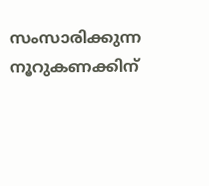സംസാരിക്കുന്ന നൂറുകണക്കിന്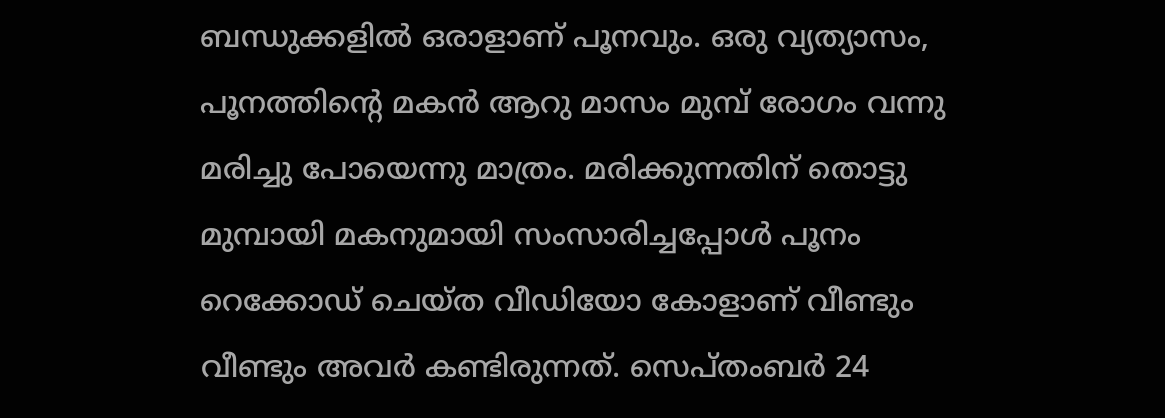ബന്ധുക്കളില്‍ ഒരാളാണ് പൂനവും. ഒരു വ്യത്യാസം, പൂനത്തിന്റെ മകന്‍ ആറു മാസം മുമ്പ് രോഗം വന്നു മരിച്ചു പോയെന്നു മാത്രം. മരിക്കുന്നതിന് തൊട്ടു മുമ്പായി മകനുമായി സംസാരിച്ചപ്പോള്‍ പൂനം റെക്കോഡ് ചെയ്ത വീഡിയോ കോളാണ് വീണ്ടും വീണ്ടും അവര്‍ കണ്ടിരുന്നത്. സെപ്തംബര്‍ 24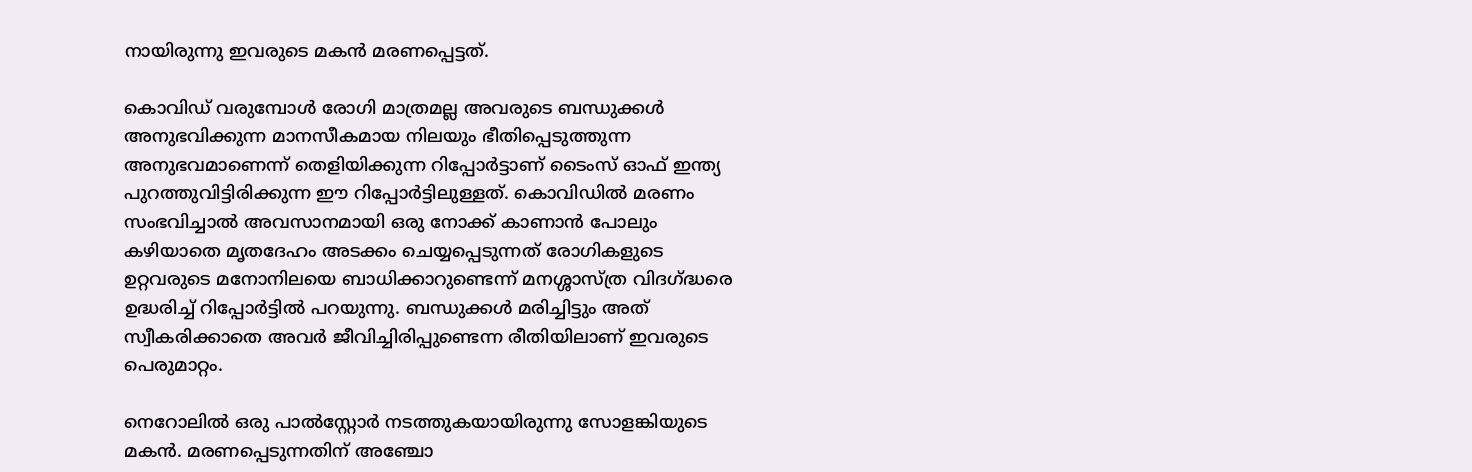നായിരുന്നു ഇവരുടെ മകന്‍ മരണപ്പെട്ടത്.

കൊവിഡ് വരുമ്പോള്‍ രോഗി മാത്രമല്ല അവരുടെ ബന്ധുക്കള്‍ അനുഭവിക്കുന്ന മാനസീകമായ നിലയും ഭീതിപ്പെടുത്തുന്ന അനുഭവമാണെന്ന് തെളിയിക്കുന്ന റിപ്പോര്‍ട്ടാണ് ടൈംസ് ഓഫ് ഇന്ത്യ പുറത്തുവിട്ടിരിക്കുന്ന ഈ റിപ്പോര്‍ട്ടിലുള്ളത്. കൊവിഡില്‍ മരണം സംഭവിച്ചാല്‍ അവസാനമായി ഒരു നോക്ക് കാണാന്‍ പോലും കഴിയാതെ മൃതദേഹം അടക്കം ചെയ്യപ്പെടുന്നത് രോഗികളുടെ ഉറ്റവരുടെ മനോനിലയെ ബാധിക്കാറുണ്ടെന്ന് മനശ്ശാസ്ത്ര വിദഗ്ദ്ധരെ ഉദ്ധരിച്ച് റിപ്പോര്‍ട്ടില്‍ പറയുന്നു. ബന്ധുക്കള്‍ മരിച്ചിട്ടും അത് സ്വീകരിക്കാതെ അവര്‍ ജീവിച്ചിരിപ്പുണ്ടെന്ന രീതിയിലാണ് ഇവരുടെ പെരുമാറ്റം.

നെറോലില്‍ ഒരു പാല്‍സ്റ്റോര്‍ നടത്തുകയായിരുന്നു സോളങ്കിയുടെ മകന്‍. മരണപ്പെടുന്നതിന് അഞ്ചോ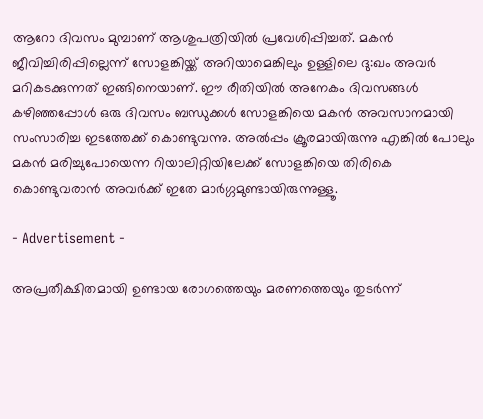ആറോ ദിവസം മുമ്പാണ് ആശുപത്രിയില്‍ പ്രവേശിപ്പിച്ചത്. മകന്‍ ജീവിച്ചിരിപ്പില്ലെന്ന് സോളങ്കിയ്ക്ക് അറിയാമെങ്കിലും ഉള്ളിലെ ദു:ഖം അവര്‍ മറികടക്കുന്നത് ഇങ്ങിനെയാണ്. ഈ രീതിയില്‍ അനേകം ദിവസങ്ങള്‍ കഴിഞ്ഞപ്പോള്‍ ഒരു ദിവസം ബന്ധുക്കള്‍ സോളങ്കിയെ മകന്‍ അവസാനമായി സംസാരിച്ച ഇടത്തേക്ക് കൊണ്ടുവന്നു. അല്‍പ്പം ക്രൂരമായിരുന്നു എങ്കില്‍ പോലും മകന്‍ മരിച്ചുപോയെന്ന റിയാലിറ്റിയിലേക്ക് സോളങ്കിയെ തിരികെ കൊണ്ടുവരാന്‍ അവര്‍ക്ക് ഇതേ മാര്‍ഗ്ഗമുണ്ടായിരുന്നുള്ളൂ.

- Advertisement -

അപ്രതീക്ഷിതമായി ഉണ്ടായ രോഗത്തെയും മരണത്തെയും തുടര്‍ന്ന്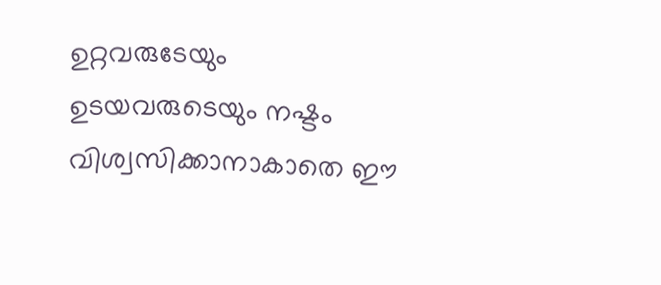ഉറ്റവരുടേയും ഉടയവരുടെയും നഷ്ടം വിശ്വസിക്കാനാകാതെ ഈ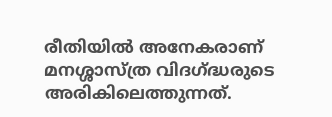രീതിയില്‍ അനേകരാണ് മനശ്ശാസ്ത്ര വിദഗ്ദ്ധരുടെ അരികിലെത്തുന്നത്.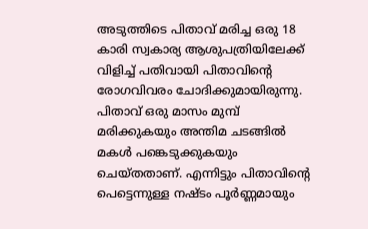അടുത്തിടെ പിതാവ് മരിച്ച ഒരു 18 കാരി സ്വകാര്യ ആശുപത്രിയിലേക്ക് വിളിച്ച് പതിവായി പിതാവിന്റെ രോഗവിവരം ചോദിക്കുമായിരുന്നു. പിതാവ് ഒരു മാസം മുമ്പ് മരിക്കുകയും അന്തിമ ചടങ്ങില്‍ മകള്‍ പങ്കെടുക്കുകയും ചെയ്തതാണ്. എന്നിട്ടും പിതാവിന്റെ പെട്ടെന്നുള്ള നഷ്ടം പൂര്‍ണ്ണമായും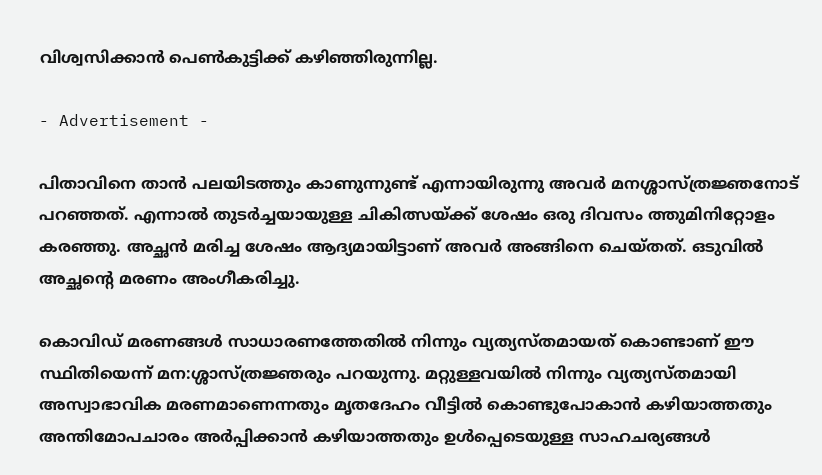വിശ്വസിക്കാന്‍ പെണ്‍കുട്ടിക്ക് കഴിഞ്ഞിരുന്നില്ല.

- Advertisement -

പിതാവിനെ താന്‍ പലയിടത്തും കാണുന്നുണ്ട് എന്നായിരുന്നു അവര്‍ മനശ്ശാസ്ത്രജ്ഞനോട് പറഞ്ഞത്. എന്നാല്‍ തുടര്‍ച്ചയായുള്ള ചികിത്സയ്ക്ക് ശേഷം ഒരു ദിവസം ത്തുമിനിറ്റോളം കരഞ്ഞു. അച്ഛന്‍ മരിച്ച ശേഷം ആദ്യമായിട്ടാണ് അവര്‍ അങ്ങിനെ ചെയ്തത്. ഒടുവില്‍ അച്ഛന്റെ മരണം അംഗീകരിച്ചു.

കൊവിഡ് മരണങ്ങള്‍ സാധാരണത്തേതില്‍ നിന്നും വ്യത്യസ്തമായത് കൊണ്ടാണ് ഈ സ്ഥിതിയെന്ന് മന:ശ്ശാസ്ത്രജ്ഞരും പറയുന്നു. മറ്റുള്ളവയില്‍ നിന്നും വ്യത്യസ്തമായി അസ്വാഭാവിക മരണമാണെന്നതും മൃതദേഹം വീട്ടില്‍ കൊണ്ടുപോകാന്‍ കഴിയാത്തതും അന്തിമോപചാരം അര്‍പ്പിക്കാന്‍ കഴിയാത്തതും ഉള്‍പ്പെടെയുള്ള സാഹചര്യങ്ങള്‍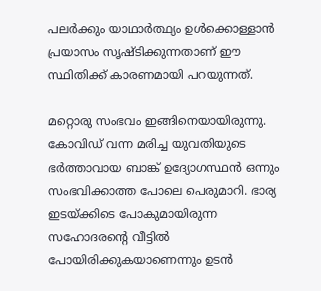പലര്‍ക്കും യാഥാര്‍ത്ഥ്യം ഉള്‍ക്കൊള്ളാന്‍ പ്രയാസം സൃഷ്ടിക്കുന്നതാണ് ഈ സ്ഥിതിക്ക് കാരണമായി പറയുന്നത്.

മറ്റൊരു സംഭവം ഇങ്ങിനെയായിരുന്നു. കോവിഡ് വന്ന മരിച്ച യുവതിയുടെ ഭര്‍ത്താവായ ബാങ്ക് ഉദ്യോഗസ്ഥന്‍ ഒന്നും സംഭവിക്കാത്ത പോലെ പെരുമാറി. ഭാര്യ ഇടയ്ക്കിടെ പോകുമായിരുന്ന സഹോദരന്റെ വീട്ടില്‍ പോയിരിക്കുകയാണെന്നും ഉടന്‍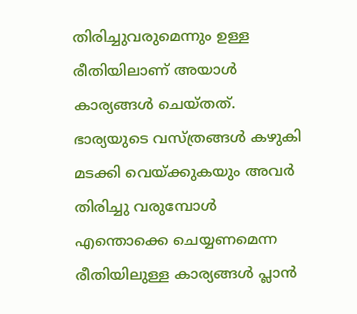തിരിച്ചുവരുമെന്നും ഉള്ള രീതിയിലാണ് അയാള്‍ കാര്യങ്ങള്‍ ചെയ്തത്. ഭാര്യയുടെ വസ്ത്രങ്ങള്‍ കഴുകി മടക്കി വെയ്ക്കുകയും അവര്‍ തിരിച്ചു വരുമ്പോള്‍ എന്തൊക്കെ ചെയ്യണമെന്ന രീതിയിലുള്ള കാര്യങ്ങള്‍ പ്ലാന്‍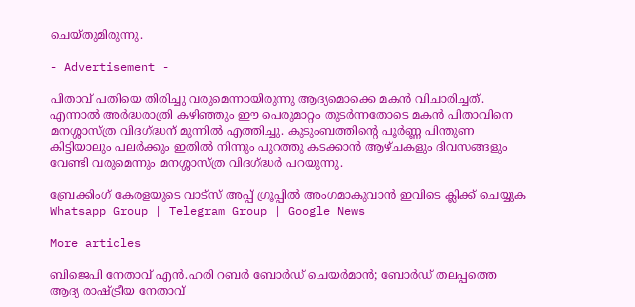ചെയ്തുമിരുന്നു.

- Advertisement -

പിതാവ് പതിയെ തിരിച്ചു വരുമെന്നായിരുന്നു ആദ്യമൊക്കെ മകന്‍ വിചാരിച്ചത്. എന്നാല്‍ അര്‍ദ്ധരാത്രി കഴിഞ്ഞും ഈ പെരുമാറ്റം തുടര്‍ന്നതോടെ മകന്‍ പിതാവിനെ മനശ്ശാസ്ത്ര വിദഗ്ദ്ധന് മുന്നില്‍ എത്തിച്ചു. കുടുംബത്തിന്റെ പൂര്‍ണ്ണ പിന്തുണ കിട്ടിയാലും പലര്‍ക്കും ഇതില്‍ നിന്നും പുറത്തു കടക്കാന്‍ ആഴ്ചകളും ദിവസങ്ങളും വേണ്ടി വരുമെന്നും മനശ്ശാസ്ത്ര വിദഗ്ദ്ധര്‍ പറയുന്നു.

ബ്രേക്കിംഗ് കേരളയുടെ വാട്സ് അപ്പ് ഗ്രൂപ്പിൽ അംഗമാകുവാൻ ഇവിടെ ക്ലിക്ക് ചെയ്യുക Whatsapp Group | Telegram Group | Google News

More articles

ബിജെപി നേതാവ് എൻ.ഹരി റബർ ബോർഡ് ചെയർമാൻ; ബോര്‍ഡ് തലപ്പത്തെ ആദ്യ രാഷ്ട്രീയ നേതാവ്‌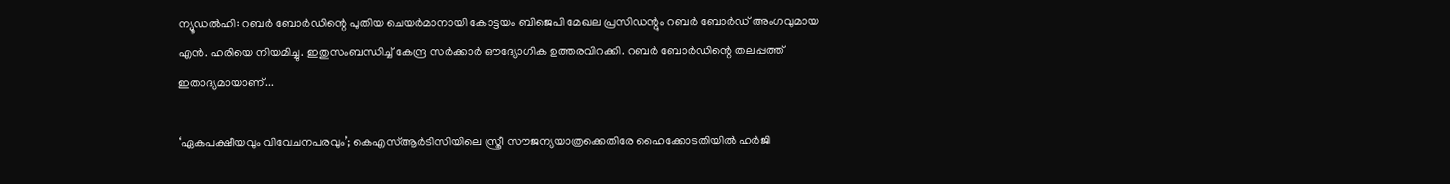ന്യൂഡൽഹി: റബർ ബോർഡിന്റെ പുതിയ ചെയർമാനായി കോട്ടയം ബിജെപി മേഖല പ്രസിഡന്റും റബർ ബോർഡ് അംഗവുമായ എൻ. ഹരിയെ നിയമിച്ചു. ഇതുസംബന്ധിച്ച് കേന്ദ്ര സർക്കാർ ഔദ്യോഗിക ഉത്തരവിറക്കി. റബർ ബോർഡിന്റെ തലപ്പത്ത് ഇതാദ്യമായാണ്...

‘ഏകപക്ഷീയവും വിവേചനപരവും’; കെഎസ്ആർടിസിയിലെ സ്ത്രീ സൗജന്യയാത്രക്കെതിരേ ഹൈക്കോടതിയിൽ ഹർജി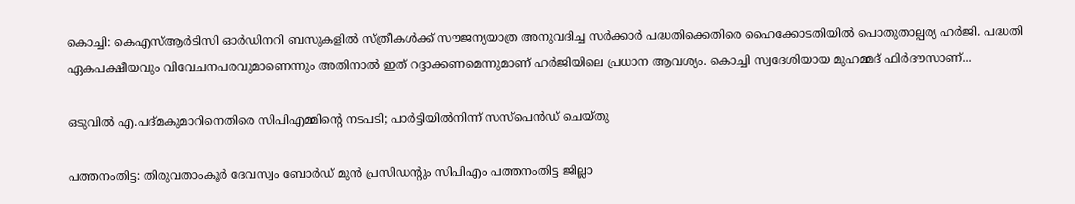കൊച്ചി: കെഎസ്ആർടിസി ഓർഡിനറി ബസുകളിൽ സ്ത്രീകൾക്ക് സൗജന്യയാത്ര അനുവദിച്ച സർക്കാർ പദ്ധതിക്കെതിരെ ഹൈക്കോടതിയിൽ പൊതുതാല്പര്യ ഹർജി. പദ്ധതി ഏകപക്ഷീയവും വിവേചനപരവുമാണെന്നും അതിനാൽ ഇത് റദ്ദാക്കണമെന്നുമാണ് ഹർജിയിലെ പ്രധാന ആവശ്യം. കൊച്ചി സ്വദേശിയായ മുഹമ്മദ് ഫിർദൗസാണ്...

ഒടുവിൽ എ.പദ്മകുമാറിനെതിരെ സിപിഎമ്മിന്റെ നടപടി; പാർട്ടിയിൽനിന്ന് സസ്‌പെൻഡ് ചെയ്തു

പത്തനംതിട്ട: തിരുവതാംകൂർ ദേവസ്വം ബോർഡ് മുൻ പ്രസിഡന്റും സിപിഎം പത്തനംതിട്ട ജില്ലാ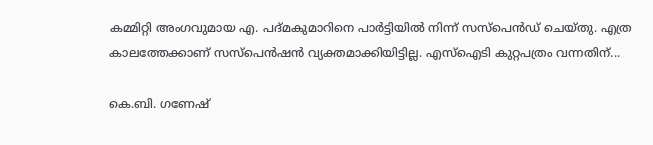കമ്മിറ്റി അംഗവുമായ എ. പദ്മകുമാറിനെ പാർട്ടിയിൽ നിന്ന് സസ്പെൻഡ് ചെയ്തു. എത്ര കാലത്തേക്കാണ് സസ്‌പെൻഷൻ വ്യക്തമാക്കിയിട്ടില്ല. എസ്‌ഐടി കുറ്റപത്രം വന്നതിന്...

കെ.ബി. ഗണേഷ്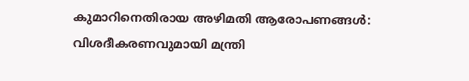കുമാറിനെതിരായ അഴിമതി ആരോപണങ്ങൾ: വിശദീകരണവുമായി മന്ത്രി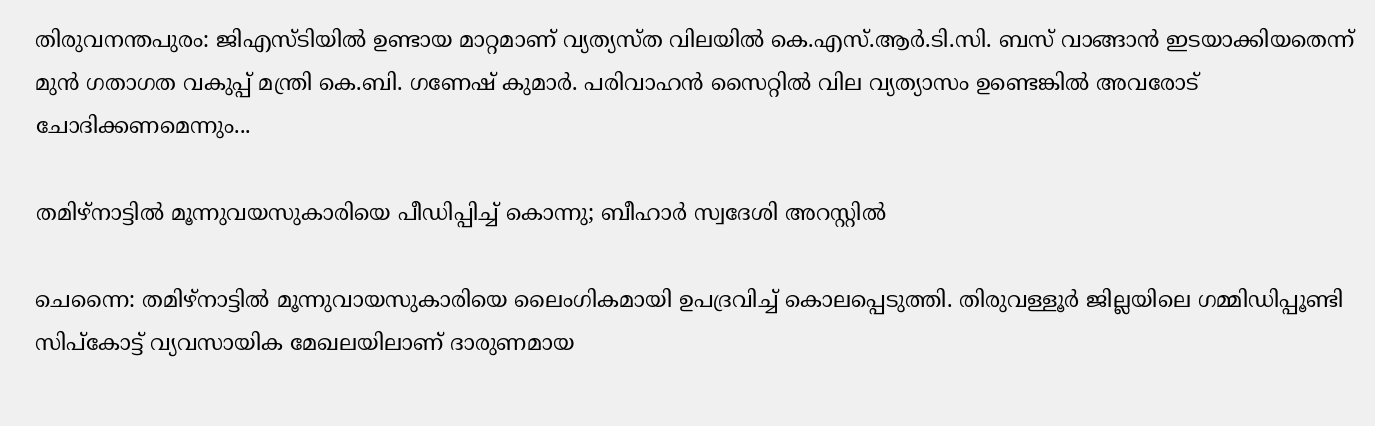തിരുവനന്തപുരം: ജിഎസ്ടിയിൽ ഉണ്ടായ മാറ്റമാണ് വ്യത്യസ്ത വിലയിൽ കെ.എസ്.ആർ.ടി.സി. ബസ് വാങ്ങാൻ ഇടയാക്കിയതെന്ന്‌ മുൻ ഗതാഗത വകുപ്പ്‌ മന്ത്രി കെ.ബി. ഗണേഷ് കുമാർ. പരിവാഹൻ സൈറ്റിൽ വില വ്യത്യാസം ഉണ്ടെങ്കിൽ അവരോട് ചോദിക്കണമെന്നും...

തമിഴ്‌നാട്ടിൽ മൂന്നുവയസുകാരിയെ പീഡിപ്പിച്ച് കൊന്നു; ബീഹാർ സ്വദേശി അറസ്റ്റിൽ

ചെന്നൈ: തമിഴ്‌നാട്ടിൽ മൂന്നുവായസുകാരിയെ ലൈംഗികമായി ഉപദ്രവിച്ച് കൊലപ്പെടുത്തി. തിരുവള്ളൂർ ജില്ലയിലെ ഗമ്മിഡിപ്പൂണ്ടി സിപ്‌കോട്ട് വ്യവസായിക മേഖലയിലാണ് ദാരുണമായ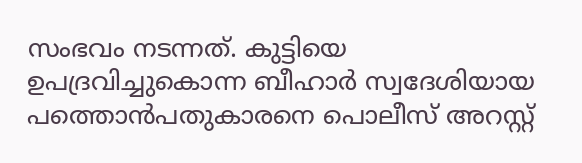സംഭവം നടന്നത്. കുട്ടിയെ ഉപദ്രവിച്ചുകൊന്ന ബീഹാർ സ്വദേശിയായ പത്തൊൻപതുകാരനെ പൊലീസ് അറസ്റ്റ്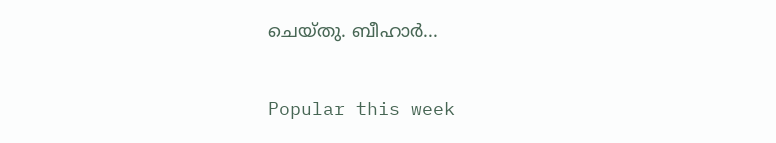ചെയ്‌തു. ബീഹാർ...

Popular this week